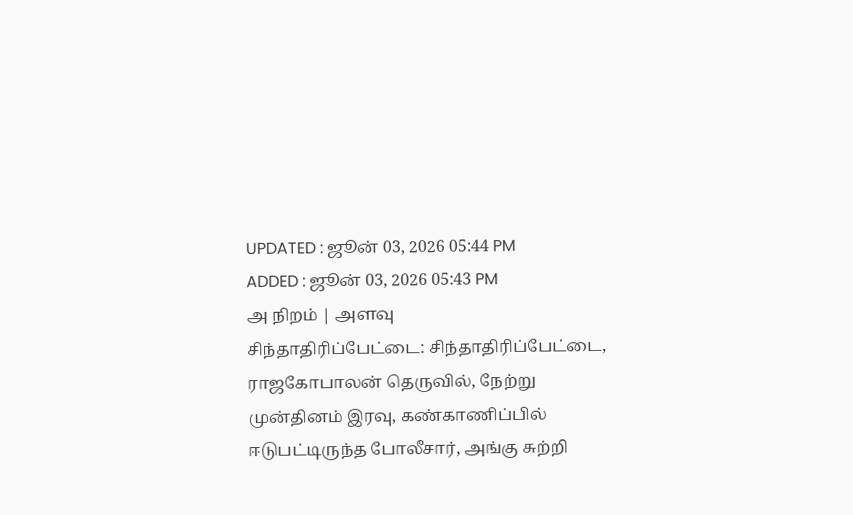UPDATED : ஜூன் 03, 2026 05:44 PM
ADDED : ஜூன் 03, 2026 05:43 PM
அ நிறம் | அளவு
சிந்தாதிரிப்பேட்டை: சிந்தாதிரிப்பேட்டை, ராஜகோபாலன் தெருவில், நேற்று முன்தினம் இரவு, கண்காணிப்பில் ஈடுபட்டிருந்த போலீசார், அங்கு சுற்றி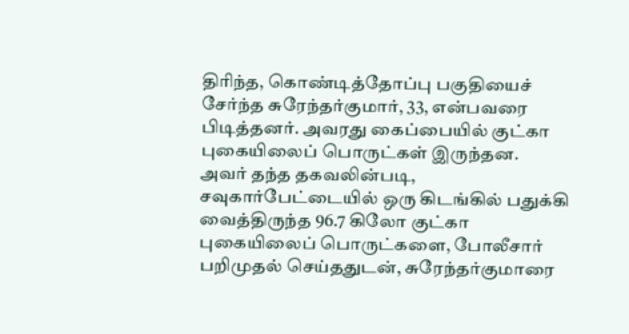திரிந்த, கொண்டித்தோப்பு பகுதியைச் சேர்ந்த சுரேந்தர்குமார், 33, என்பவரை பிடித்தனர். அவரது கைப்பையில் குட்கா புகையிலைப் பொருட்கள் இருந்தன.
அவர் தந்த தகவலின்படி, சவுகார்பேட்டையில் ஒரு கிடங்கில் பதுக்கி வைத்திருந்த 96.7 கிலோ குட்கா புகையிலைப் பொருட்களை, போலீசார் பறிமுதல் செய்ததுடன், சுரேந்தர்குமாரை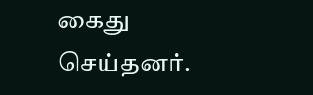கைது செய்தனர்.